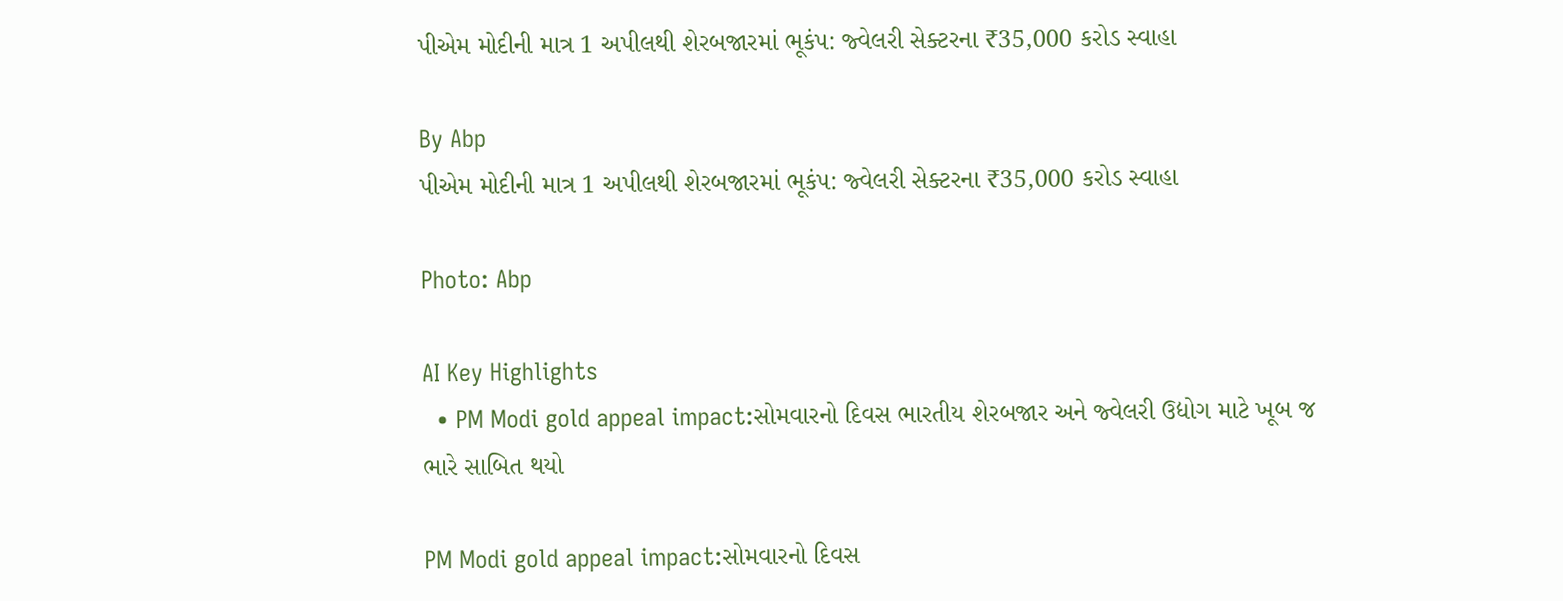પીએમ મોદીની માત્ર 1 અપીલથી શેરબજારમાં ભૂકંપ: જ્વેલરી સેક્ટરના ₹35,000 કરોડ સ્વાહા

By Abp
પીએમ મોદીની માત્ર 1 અપીલથી શેરબજારમાં ભૂકંપ: જ્વેલરી સેક્ટરના ₹35,000 કરોડ સ્વાહા

Photo: Abp

AI Key Highlights
  • PM Modi gold appeal impact:સોમવારનો દિવસ ભારતીય શેરબજાર અને જ્વેલરી ઉદ્યોગ માટે ખૂબ જ ભારે સાબિત થયો

PM Modi gold appeal impact:સોમવારનો દિવસ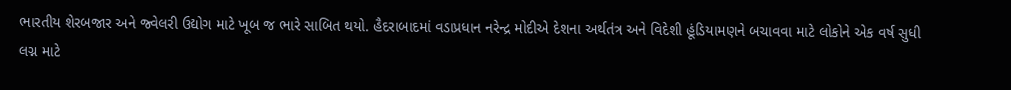ભારતીય શેરબજાર અને જ્વેલરી ઉદ્યોગ માટે ખૂબ જ ભારે સાબિત થયો. હૈદરાબાદમાં વડાપ્રધાન નરેન્દ્ર મોદીએ દેશના અર્થતંત્ર અને વિદેશી હૂંડિયામણને બચાવવા માટે લોકોને એક વર્ષ સુધી લગ્ન માટે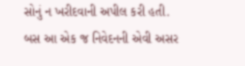સોનું ન ખરીદવાની અપીલ કરી હતી. બસ આ એક જ નિવેદનની એવી અસર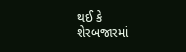થઈ કે શેરબજારમાં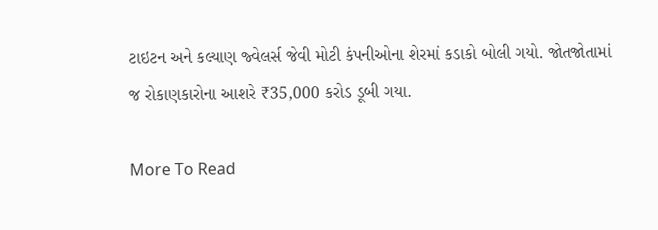ટાઇટન અને કલ્યાણ જ્વેલર્સ જેવી મોટી કંપનીઓના શેરમાં કડાકો બોલી ગયો. જોતજોતામાં જ રોકાણકારોના આશરે ₹35,000 કરોડ ડૂબી ગયા.

More To Read